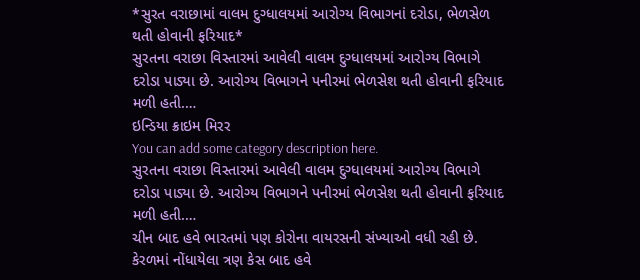*સુરત વરાછામાં વાલમ દુગ્ધાલયમાં આરોગ્ય વિભાગનાં દરોડા, ભેળસેળ થતી હોવાની ફરિયાદ*
સુરતના વરાછા વિસ્તારમાં આવેલી વાલમ દુગ્ધાલયમાં આરોગ્ય વિભાગે દરોડા પાડ્યા છે. આરોગ્ય વિભાગને પનીરમાં ભેળસેશ થતી હોવાની ફરિયાદ મળી હતી.…
ઇન્ડિયા ક્રાઇમ મિરર
You can add some category description here.
સુરતના વરાછા વિસ્તારમાં આવેલી વાલમ દુગ્ધાલયમાં આરોગ્ય વિભાગે દરોડા પાડ્યા છે. આરોગ્ય વિભાગને પનીરમાં ભેળસેશ થતી હોવાની ફરિયાદ મળી હતી.…
ચીન બાદ હવે ભારતમાં પણ કોરોના વાયરસની સંખ્યાઓ વધી રહી છે. કેરળમાં નોંધાયેલા ત્રણ કેસ બાદ હવે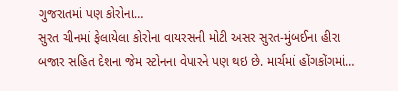ગુજરાતમાં પણ કોરોના…
સુરત ચીનમાં ફેલાયેલા કોરોના વાયરસની મોટી અસર સુરત-મુંબઈના હીરા બજાર સહિત દેશના જેમ સ્ટોનના વેપારને પણ થઇ છે. માર્ચમાં હોંગકોંગમાં…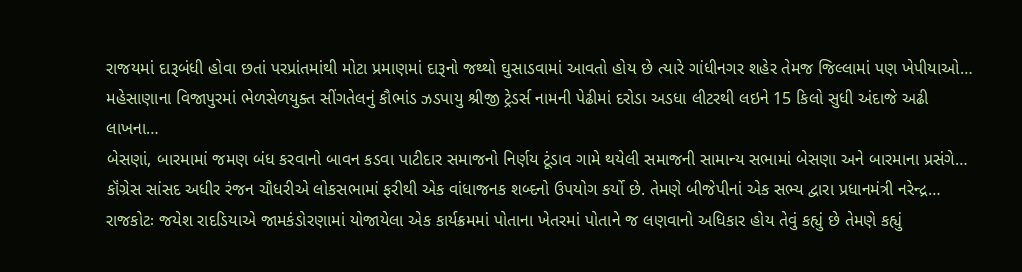રાજયમાં દારૂબંધી હોવા છતાં પરપ્રાંતમાંથી મોટા પ્રમાણમાં દારૂનો જથ્થો ઘુસાડવામાં આવતો હોય છે ત્યારે ગાંધીનગર શહેર તેમજ જિલ્લામાં પણ ખેપીયાઓ…
મહેસાણાના વિજાપુરમાં ભેળસેળયુક્ત સીંગતેલનું કૌભાંડ ઝડપાયુ શ્રીજી ટ્રેડર્સ નામની પેઢીમાં દરોડા અડધા લીટરથી લઇને 15 કિલો સુધી અંદાજે અઢી લાખના…
બેસણાં, બારમામાં જમણ બંધ કરવાનો બાવન કડવા પાટીદાર સમાજનો નિર્ણય ટૂંડાવ ગામે થયેલી સમાજની સામાન્ય સભામાં બેસણા અને બારમાના પ્રસંગે…
કૉંગ્રેસ સાંસદ અધીર રંજન ચૌધરીએ લોકસભામાં ફરીથી એક વાંધાજનક શબ્દનો ઉપયોગ કર્યો છે. તેમણે બીજેપીનાં એક સભ્ય દ્વારા પ્રધાનમંત્રી નરેન્દ્ર…
રાજકોટઃ જયેશ રાદડિયાએ જામકંડોરણામાં યોજાયેલા એક કાર્યક્રમમાં પોતાના ખેતરમાં પોતાને જ લણવાનો અધિકાર હોય તેવું કહ્યું છે તેમણે કહ્યું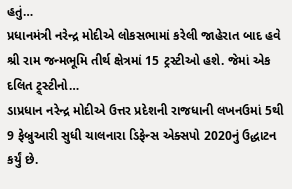હતું…
પ્રધાનમંત્રી નરેન્દ્ર મોદીએ લોકસભામાં કરેલી જાહેરાત બાદ હવે શ્રી રામ જન્મભૂમિ તીર્થ ક્ષેત્રમાં 15 ટ્રસ્ટીઓ હશે. જેમાં એક દલિત ટ્ર્સ્ટીનો…
ડાપ્રધાન નરેન્દ્ર મોદીએ ઉત્તર પ્રદેશની રાજધાની લખનઉમાં 5થી 9 ફેબ્રુઆરી સુધી ચાલનારા ડિફેન્સ એક્સપો 2020નું ઉદ્ધાટન કર્યું છે.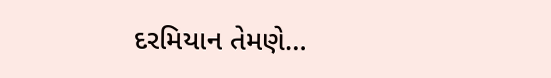દરમિયાન તેમણે…